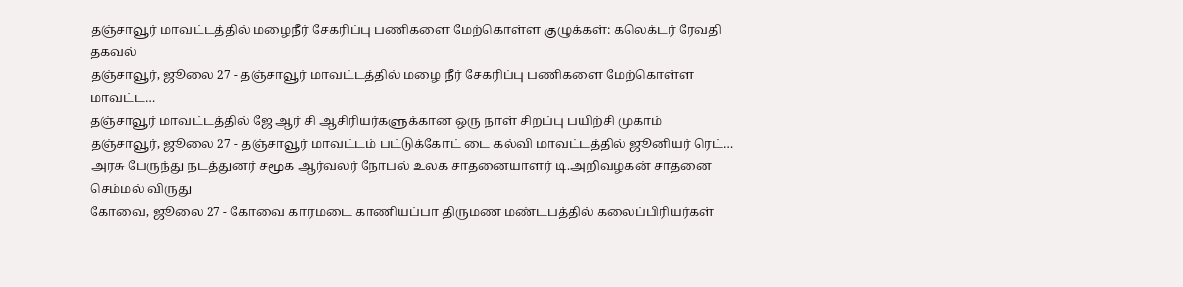தஞ்சாவூர் மாவட்டத்தில் மழைநீர் சேகரிப்பு பணிகளை மேற்கொள்ள குழுக்கள்: கலெக்டர் ரேவதி தகவல்
தஞ்சாவூர், ஜூலை 27 - தஞ்சாவூர் மாவட்டத்தில் மழை நீர் சேகரிப்பு பணிகளை மேற்கொள்ள மாவட்ட…
தஞ்சாவூர் மாவட்டத்தில் ஜே ஆர் சி ஆசிரியர்களுக்கான ஒரு நாள் சிறப்பு பயிற்சி முகாம்
தஞ்சாவூர், ஜூலை 27 - தஞ்சாவூர் மாவட்டம் பட்டுக்கோட் டை கல்வி மாவட்டத்தில் ஜூனியர் ரெட்…
அரசு பேருந்து நடத்துனர் சமூக ஆர்வலர் நோபல் உலக சாதனையாளர் டி.அறிவழகன் சாதனை செம்மல் விருது
கோவை, ஜூலை 27 - கோவை காரமடை காணியப்பா திருமண மண்டபத்தில் கலைப்பிரியர்கள்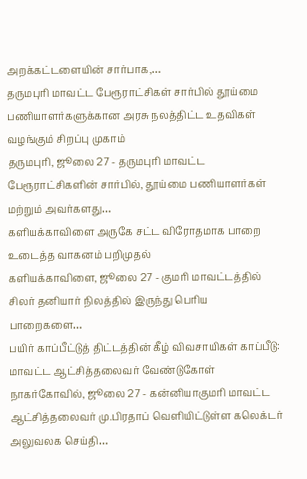அறக்கட்டளையின் சார்பாக,…
தருமபுரி மாவட்ட பேரூராட்சிகள் சார்பில் தூய்மை பணியாளர்களுக்கான அரசு நலத்திட்ட உதவிகள் வழங்கும் சிறப்பு முகாம்
தருமபுரி, ஜூலை 27 - தருமபுரி மாவட்ட பேரூராட்சிகளின் சார்பில், தூய்மை பணியாளர்கள் மற்றும் அவர்களது…
களியக்காவிளை அருகே சட்ட விரோதமாக பாறை உடைத்த வாகனம் பறிமுதல்
களியக்காவிளை, ஜூலை 27 - குமரி மாவட்டத்தில் சிலர் தனியார் நிலத்தில் இருந்து பெரிய பாறைகளை…
பயிர் காப்பீட்டுத் திட்டத்தின் கீழ் விவசாயிகள் காப்பீடு: மாவட்ட ஆட்சித்தலைவர் வேண்டுகோள்
நாகர்கோவில், ஜூலை 27 - கன்னியாகுமரி மாவட்ட ஆட்சித்தலைவர் மு.பிரதாப் வெளியிட்டுள்ள கலெக்டர் அலுவலக செய்தி…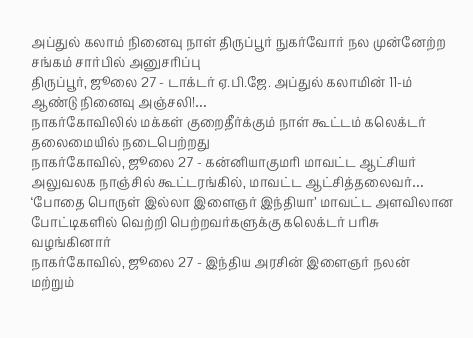அப்துல் கலாம் நினைவு நாள் திருப்பூர் நுகர்வோர் நல முன்னேற்ற சங்கம் சார்பில் அனுசரிப்பு
திருப்பூர், ஜூலை 27 - டாக்டர் ஏ.பி.ஜே. அப்துல் கலாமின் 11-ம் ஆண்டு நினைவு அஞ்சலி!…
நாகர்கோவிலில் மக்கள் குறைதீர்க்கும் நாள் கூட்டம் கலெக்டர் தலைமையில் நடைபெற்றது
நாகர்கோவில், ஜூலை 27 - கன்னியாகுமரி மாவட்ட ஆட்சியர் அலுவலக நாஞ்சில் கூட்டரங்கில், மாவட்ட ஆட்சித்தலைவர்…
‘போதை பொருள் இல்லா இளைஞர் இந்தியா’ மாவட்ட அளவிலான போட்டிகளில் வெற்றி பெற்றவர்களுக்கு கலெக்டர் பரிசு வழங்கினார்
நாகர்கோவில், ஜூலை 27 - இந்திய அரசின் இளைஞர் நலன் மற்றும்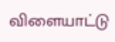விளையாட்டு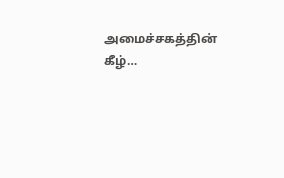அமைச்சகத்தின் கீழ்…